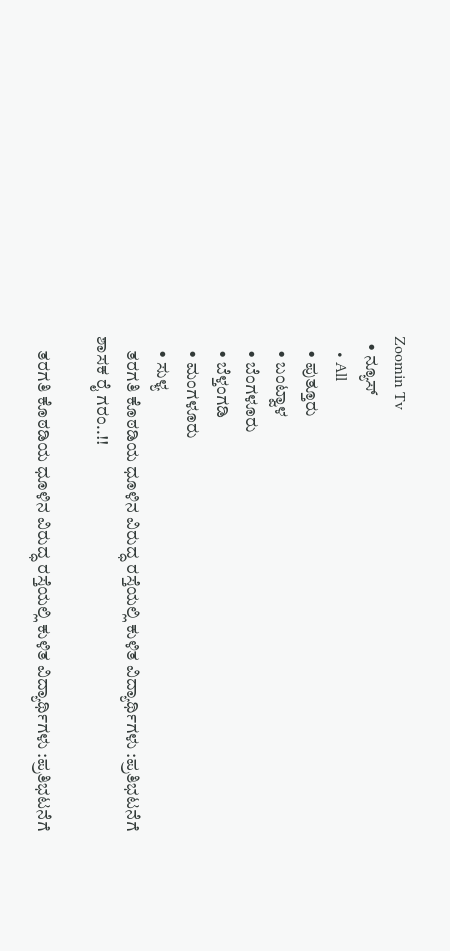Zoomin Tv
  • ನ್ಯೂಸ್
    • All
    • ಪುತ್ತೂರು
    • ಬಂಟ್ವಾಳ
    • ಬೆಂಗಳೂರು
    • ಬೆಳ್ತಂಗಡಿ
    • ಮಂಗಳೂರು
    • ಸುಳ್ಯ
    ತರಗತಿ ಕೊಠಡಿಯ ಧೂಳಿನ ವಿರುದ್ಧ ರಸ್ತೆಯಲ್ಲಿ ಕುಳಿತ ವಿದ್ಯಾರ್ಥಿಗಳು :ಪ್ರತಿಭಟನೆಗೆ ಶಾಸಕ ರೈ ಗರಂ..!!

    ತರಗತಿ ಕೊಠಡಿಯ ಧೂಳಿನ ವಿರುದ್ಧ ರಸ್ತೆಯಲ್ಲಿ ಕುಳಿತ ವಿದ್ಯಾರ್ಥಿಗಳು :ಪ್ರತಿಭಟನೆಗೆ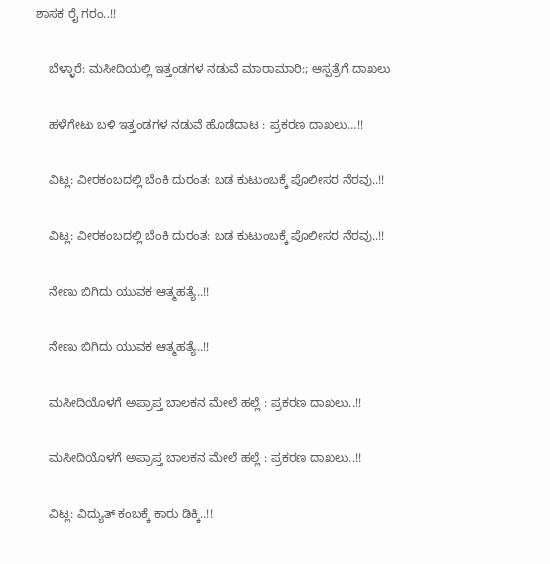ಶಾಸಕ ರೈ ಗರಂ..!!

    ಬೆಳ್ಳಾರೆ: ಮಸೀದಿಯಲ್ಲಿ ಇತ್ತಂಡಗಳ ನಡುವೆ ಮಾರಾಮಾರಿ:; ಆಸ್ಪತ್ರೆಗೆ ದಾಖಲು

    ಹಳೆಗೇಟು ಬಳಿ ಇತ್ತಂಡಗಳ ನಡುವೆ ಹೊಡೆದಾಟ : ಪ್ರಕರಣ ದಾಖಲು…!!

    ವಿಟ್ಲ: ವೀರಕಂಬದಲ್ಲಿ ಬೆಂಕಿ ದುರಂತ: ಬಡ ಕುಟುಂಬಕ್ಕೆ ಪೊಲೀಸರ ನೆರವು..!!

    ವಿಟ್ಲ: ವೀರಕಂಬದಲ್ಲಿ ಬೆಂಕಿ ದುರಂತ: ಬಡ ಕುಟುಂಬಕ್ಕೆ ಪೊಲೀಸರ ನೆರವು..!!

    ನೇಣು ಬಿಗಿದು ಯುವಕ ಆತ್ಮಹತ್ಯೆ..!!

    ನೇಣು ಬಿಗಿದು ಯುವಕ ಆತ್ಮಹತ್ಯೆ..!!

    ಮಸೀದಿಯೊಳಗೆ ಅಪ್ರಾಪ್ತ ಬಾಲಕನ ಮೇಲೆ ಹಲ್ಲೆ : ಪ್ರಕರಣ ದಾಖಲು..!!

    ಮಸೀದಿಯೊಳಗೆ ಅಪ್ರಾಪ್ತ ಬಾಲಕನ ಮೇಲೆ ಹಲ್ಲೆ : ಪ್ರಕರಣ ದಾಖಲು..!!

    ವಿಟ್ಲ: ವಿದ್ಯುತ್ ಕಂಬಕ್ಕೆ ಕಾರು ಡಿಕ್ಕಿ..!!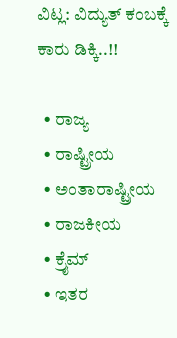ವಿಟ್ಲ: ವಿದ್ಯುತ್ ಕಂಬಕ್ಕೆ ಕಾರು ಡಿಕ್ಕಿ..!!

  • ರಾಜ್ಯ
  • ರಾಷ್ಟ್ರೀಯ
  • ಅಂತಾರಾಷ್ಟ್ರೀಯ
  • ರಾಜಕೀಯ
  • ಕ್ರೈಮ್
  • ಇತರ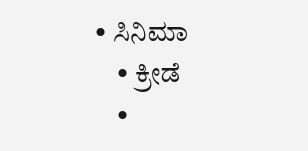• ಸಿನಿಮಾ
    • ಕ್ರೀಡೆ
    •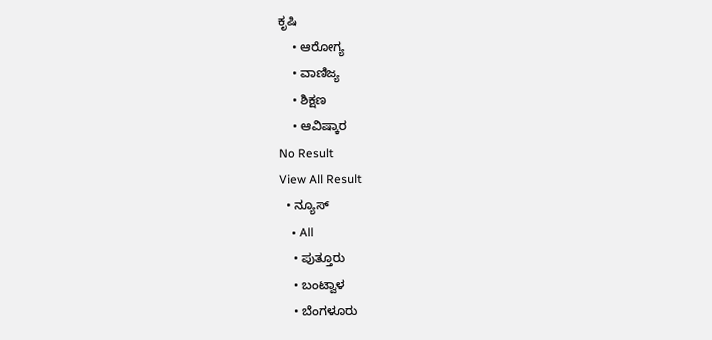ಕೃಷಿ
    • ಆರೋಗ್ಯ
    • ವಾಣಿಜ್ಯ
    • ಶಿಕ್ಷಣ
    • ಆವಿಷ್ಕಾರ
No Result
View All Result
  • ನ್ಯೂಸ್
    • All
    • ಪುತ್ತೂರು
    • ಬಂಟ್ವಾಳ
    • ಬೆಂಗಳೂರು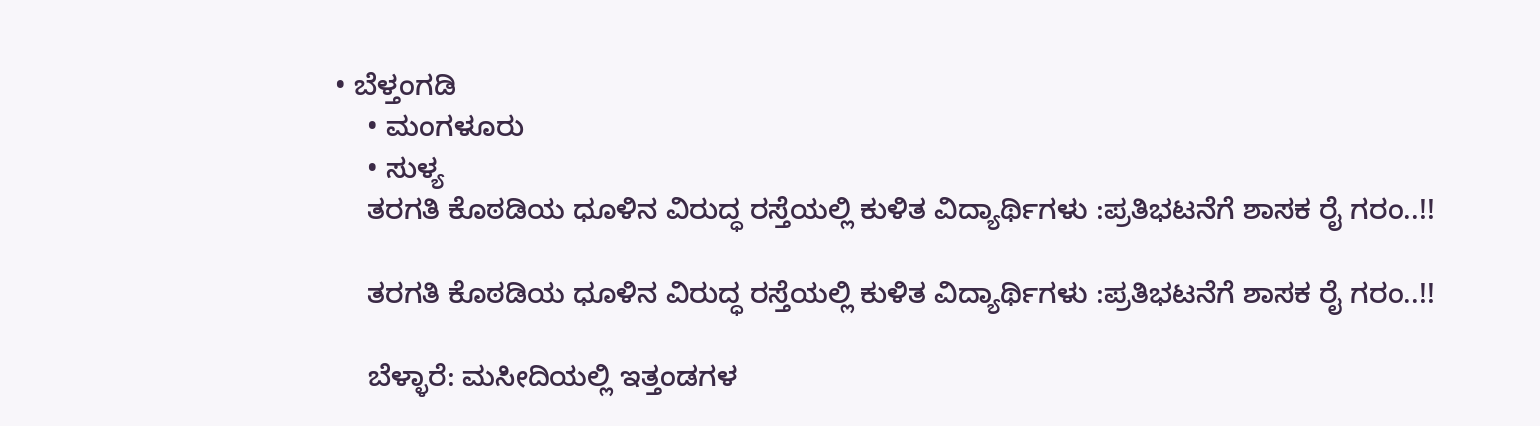• ಬೆಳ್ತಂಗಡಿ
    • ಮಂಗಳೂರು
    • ಸುಳ್ಯ
    ತರಗತಿ ಕೊಠಡಿಯ ಧೂಳಿನ ವಿರುದ್ಧ ರಸ್ತೆಯಲ್ಲಿ ಕುಳಿತ ವಿದ್ಯಾರ್ಥಿಗಳು :ಪ್ರತಿಭಟನೆಗೆ ಶಾಸಕ ರೈ ಗರಂ..!!

    ತರಗತಿ ಕೊಠಡಿಯ ಧೂಳಿನ ವಿರುದ್ಧ ರಸ್ತೆಯಲ್ಲಿ ಕುಳಿತ ವಿದ್ಯಾರ್ಥಿಗಳು :ಪ್ರತಿಭಟನೆಗೆ ಶಾಸಕ ರೈ ಗರಂ..!!

    ಬೆಳ್ಳಾರೆ: ಮಸೀದಿಯಲ್ಲಿ ಇತ್ತಂಡಗಳ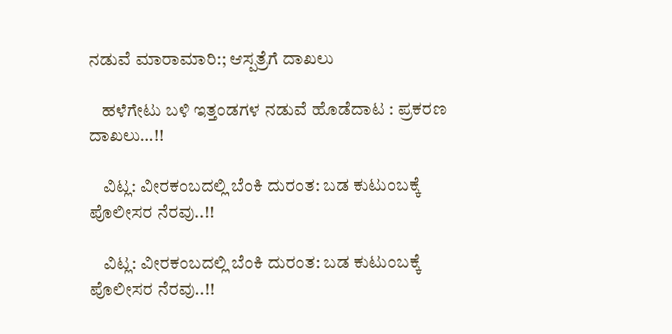ನಡುವೆ ಮಾರಾಮಾರಿ:; ಆಸ್ಪತ್ರೆಗೆ ದಾಖಲು

    ಹಳೆಗೇಟು ಬಳಿ ಇತ್ತಂಡಗಳ ನಡುವೆ ಹೊಡೆದಾಟ : ಪ್ರಕರಣ ದಾಖಲು…!!

    ವಿಟ್ಲ: ವೀರಕಂಬದಲ್ಲಿ ಬೆಂಕಿ ದುರಂತ: ಬಡ ಕುಟುಂಬಕ್ಕೆ ಪೊಲೀಸರ ನೆರವು..!!

    ವಿಟ್ಲ: ವೀರಕಂಬದಲ್ಲಿ ಬೆಂಕಿ ದುರಂತ: ಬಡ ಕುಟುಂಬಕ್ಕೆ ಪೊಲೀಸರ ನೆರವು..!!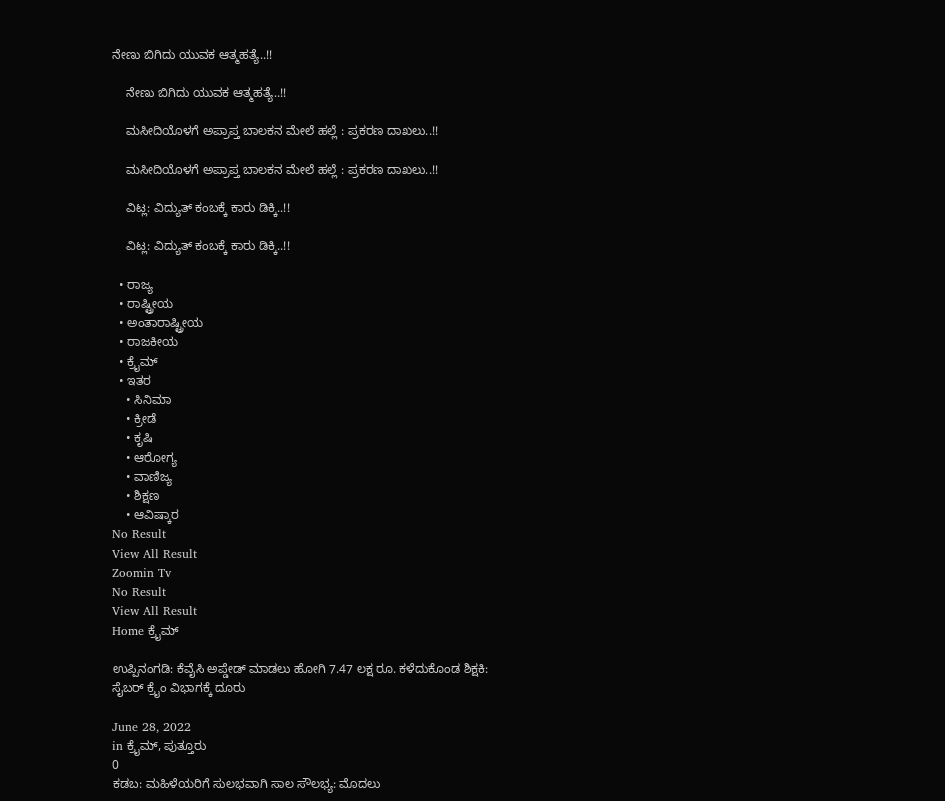ನೇಣು ಬಿಗಿದು ಯುವಕ ಆತ್ಮಹತ್ಯೆ..!!

    ನೇಣು ಬಿಗಿದು ಯುವಕ ಆತ್ಮಹತ್ಯೆ..!!

    ಮಸೀದಿಯೊಳಗೆ ಅಪ್ರಾಪ್ತ ಬಾಲಕನ ಮೇಲೆ ಹಲ್ಲೆ : ಪ್ರಕರಣ ದಾಖಲು..!!

    ಮಸೀದಿಯೊಳಗೆ ಅಪ್ರಾಪ್ತ ಬಾಲಕನ ಮೇಲೆ ಹಲ್ಲೆ : ಪ್ರಕರಣ ದಾಖಲು..!!

    ವಿಟ್ಲ: ವಿದ್ಯುತ್ ಕಂಬಕ್ಕೆ ಕಾರು ಡಿಕ್ಕಿ..!!

    ವಿಟ್ಲ: ವಿದ್ಯುತ್ ಕಂಬಕ್ಕೆ ಕಾರು ಡಿಕ್ಕಿ..!!

  • ರಾಜ್ಯ
  • ರಾಷ್ಟ್ರೀಯ
  • ಅಂತಾರಾಷ್ಟ್ರೀಯ
  • ರಾಜಕೀಯ
  • ಕ್ರೈಮ್
  • ಇತರ
    • ಸಿನಿಮಾ
    • ಕ್ರೀಡೆ
    • ಕೃಷಿ
    • ಆರೋಗ್ಯ
    • ವಾಣಿಜ್ಯ
    • ಶಿಕ್ಷಣ
    • ಆವಿಷ್ಕಾರ
No Result
View All Result
Zoomin Tv
No Result
View All Result
Home ಕ್ರೈಮ್

ಉಪ್ಪಿನಂಗಡಿ: ಕೆವೈಸಿ ಅಪ್ಡೇಡ್ ಮಾಡಲು ಹೋಗಿ 7.47 ಲಕ್ಷ ರೂ. ಕಳೆದುಕೊಂಡ ಶಿಕ್ಷಕಿ: ಸೈಬರ್‌ ಕ್ರೈಂ ವಿಭಾಗಕ್ಕೆ ದೂರು

June 28, 2022
in ಕ್ರೈಮ್, ಪುತ್ತೂರು
0
ಕಡಬ: ಮಹಿಳೆಯರಿಗೆ ಸುಲಭವಾಗಿ ಸಾಲ ಸೌಲಭ್ಯ: ಮೊದಲು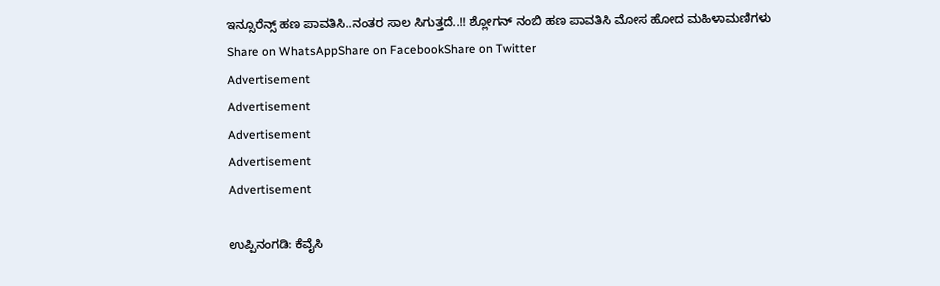ಇನ್ಸೂರೆನ್ಸ್ ಹಣ ಪಾವತಿಸಿ..ನಂತರ ಸಾಲ ಸಿಗುತ್ತದೆ..!! ಶ್ಲೋಗನ್ ನಂಬಿ ಹಣ ಪಾವತಿಸಿ ಮೋಸ ಹೋದ ಮಹಿಳಾಮಣಿಗಳು
Share on WhatsAppShare on FacebookShare on Twitter
Advertisement
Advertisement
Advertisement
Advertisement
Advertisement

ಉಪ್ಪಿನಂಗಡಿ: ಕೆವೈಸಿ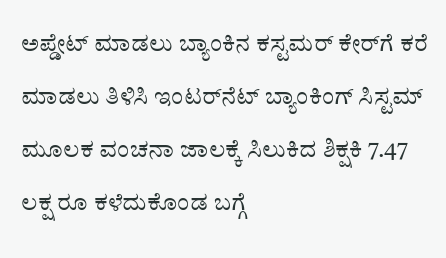ಅಪ್ಡೇಟ್ ಮಾಡಲು ಬ್ಯಾಂಕಿನ ಕಸ್ಟಮರ್‌ ಕೇರ್‌ಗೆ ಕರೆ ಮಾಡಲು ತಿಳಿಸಿ ಇಂಟರ್‌ನೆಟ್ ಬ್ಯಾಂಕಿಂಗ್ ಸಿಸ್ಟಮ್ ಮೂಲಕ ವಂಚನಾ ಜಾಲಕ್ಕೆ ಸಿಲುಕಿದ ಶಿಕ್ಷಕಿ 7.47 ಲಕ್ಷ ರೂ ಕಳೆದುಕೊಂಡ ಬಗ್ಗೆ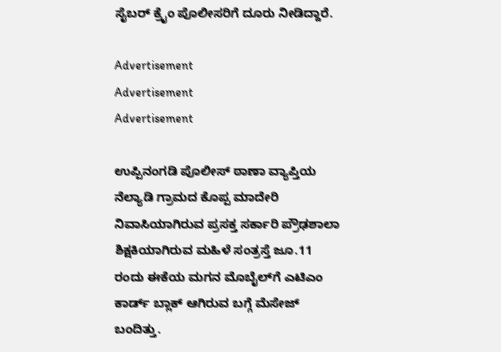ಸೈಬರ್ ಕ್ರೈಂ ಪೊಲೀಸರಿಗೆ ದೂರು ನೀಡಿದ್ದಾರೆ.

Advertisement
Advertisement
Advertisement

ಉಪ್ಪಿನಂಗಡಿ ಪೊಲೀಸ್ ಠಾಣಾ ವ್ಯಾಪ್ತಿಯ ನೆಲ್ಯಾಡಿ ಗ್ರಾಮದ ಕೊಪ್ಪ ಮಾದೇರಿ ನಿವಾಸಿಯಾಗಿರುವ ಪ್ರಸಕ್ತ ಸರ್ಕಾರಿ ಪ್ರೌಢಶಾಲಾ ಶಿಕ್ಷಕಿಯಾಗಿರುವ ಮಹಿಳೆ ಸಂತ್ರಸ್ತೆ ಜೂ.11 ರಂದು ಈಕೆಯ ಮಗನ ಮೊಬೈಲ್‌ಗೆ ಎಟಿಎಂ ಕಾರ್ಡ್‌ ಬ್ಲಾಕ್ ಆಗಿರುವ ಬಗ್ಗೆ ಮೆಸೇಜ್ ಬಂದಿತ್ತು.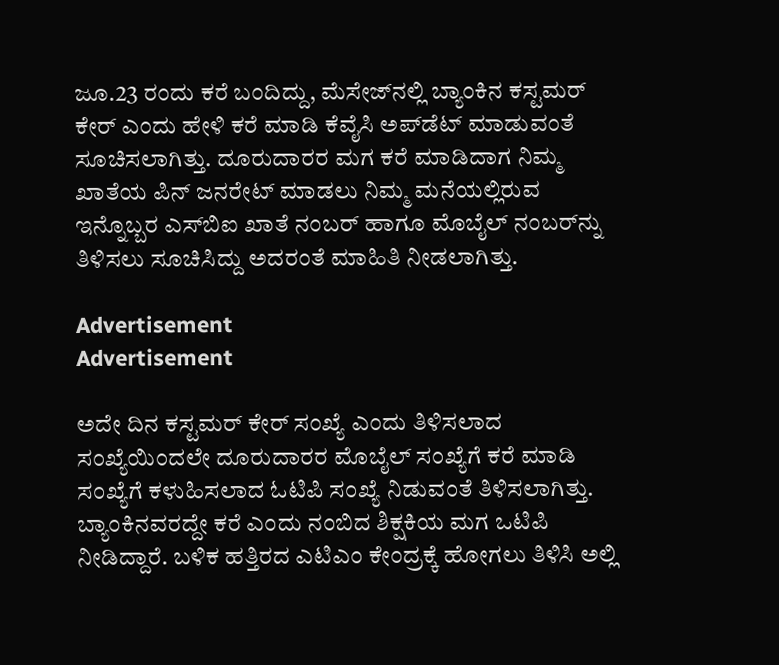ಜೂ.23 ರಂದು ಕರೆ ಬಂದಿದ್ದು, ಮೆಸೇಜ್‌ನಲ್ಲಿ ಬ್ಯಾಂಕಿನ ಕಸ್ಟಮರ್ ಕೇರ್ ಎಂದು ಹೇಳಿ ಕರೆ ಮಾಡಿ ಕೆವೈಸಿ ಅಪ್‌ಡೆಟ್ ಮಾಡುವಂತೆ ಸೂಚಿಸಲಾಗಿತ್ತು. ದೂರುದಾರರ ಮಗ ಕರೆ ಮಾಡಿದಾಗ ನಿಮ್ಮ ಖಾತೆಯ ಪಿನ್ ಜನರೇಟ್ ಮಾಡಲು ನಿಮ್ಮ ಮನೆಯಲ್ಲಿರುವ ಇನ್ನೊಬ್ಬರ ಎಸ್‌ಬಿಐ ಖಾತೆ ನಂಬರ್ ಹಾಗೂ ಮೊಬೈಲ್ ನಂಬರ್‌ನ್ನು ತಿಳಿಸಲು ಸೂಚಿಸಿದ್ದು ಅದರಂತೆ ಮಾಹಿತಿ ನೀಡಲಾಗಿತ್ತು.

Advertisement
Advertisement

ಅದೇ ದಿನ ಕಸ್ಟಮರ್ ಕೇರ್ ಸಂಖ್ಯೆ ಎಂದು ತಿಳಿಸಲಾದ ಸಂಖ್ಯೆಯಿಂದಲೇ ದೂರುದಾರರ ಮೊಬೈಲ್ ಸಂಖ್ಯೆಗೆ ಕರೆ ಮಾಡಿ ಸಂಖ್ಯೆಗೆ ಕಳುಹಿಸಲಾದ ಓಟಿಪಿ ಸಂಖ್ಯೆ ನಿಡುವಂತೆ ತಿಳಿಸಲಾಗಿತ್ತು. ಬ್ಯಾಂಕಿನವರದ್ದೇ ಕರೆ ಎಂದು ನಂಬಿದ ಶಿಕ್ಷಕಿಯ ಮಗ ಒಟಿಪಿ ನೀಡಿದ್ದಾರೆ. ಬಳಿಕ ಹತ್ತಿರದ ಎಟಿಎಂ ಕೇಂದ್ರಕ್ಕೆ ಹೋಗಲು ತಿಳಿಸಿ ಅಲ್ಲಿ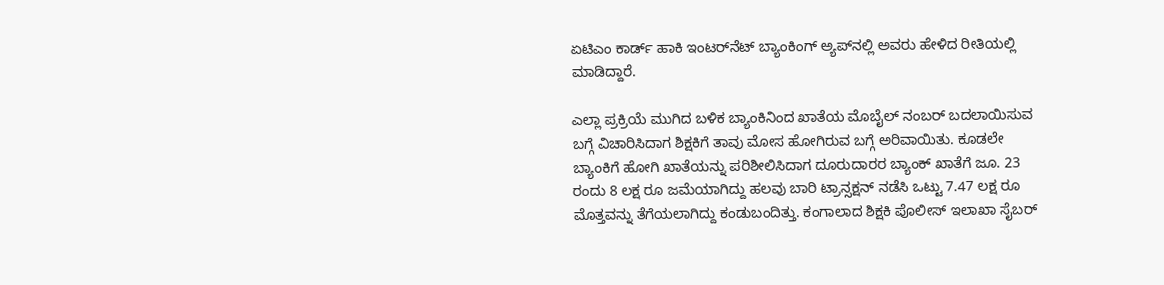ಏಟಿಎಂ ಕಾರ್ಡ್‌ ಹಾಕಿ ಇಂಟರ್‌ನೆಟ್‌ ಬ್ಯಾಂಕಿಂಗ್ ಅ್ಯಪ್‌ನಲ್ಲಿ ಅವರು ಹೇಳಿದ ರೀತಿಯಲ್ಲಿ ಮಾಡಿದ್ದಾರೆ.

ಎಲ್ಲಾ ಪ್ರಕ್ರಿಯೆ ಮುಗಿದ ಬಳಿಕ ಬ್ಯಾಂಕಿನಿಂದ ಖಾತೆಯ ಮೊಬೈಲ್ ನಂಬರ್ ಬದಲಾಯಿಸುವ ಬಗ್ಗೆ ವಿಚಾರಿಸಿದಾಗ ಶಿಕ್ಷಕಿಗೆ ತಾವು ಮೋಸ ಹೋಗಿರುವ ಬಗ್ಗೆ ಅರಿವಾಯಿತು. ಕೂಡಲೇ ಬ್ಯಾಂಕಿಗೆ ಹೋಗಿ ಖಾತೆಯನ್ನು ಪರಿಶೀಲಿಸಿದಾಗ ದೂರುದಾರರ ಬ್ಯಾಂಕ್ ಖಾತೆಗೆ ಜೂ. 23 ರಂದು 8 ಲಕ್ಷ ರೂ ಜಮೆಯಾಗಿದ್ದು ಹಲವು ಬಾರಿ ಟ್ರಾನ್ಸಕ್ಷನ್ ನಡೆಸಿ ಒಟ್ಟು 7.47 ಲಕ್ಷ ರೂ ಮೊತ್ತವನ್ನು ತೆಗೆಯಲಾಗಿದ್ದು ಕಂಡುಬಂದಿತ್ತು. ಕಂಗಾಲಾದ ಶಿಕ್ಷಕಿ ಪೊಲೀಸ್ ಇಲಾಖಾ ಸೈಬರ್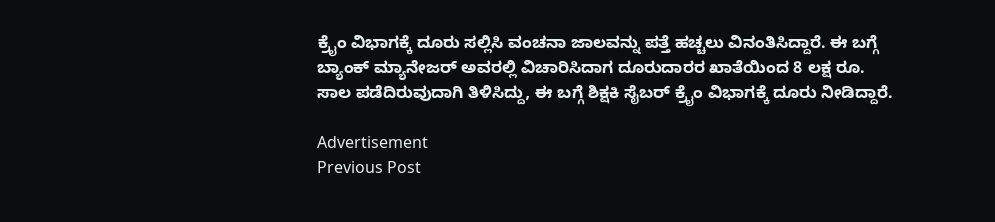ಕ್ರೈಂ ವಿಭಾಗಕ್ಕೆ ದೂರು ಸಲ್ಲಿಸಿ ವಂಚನಾ ಜಾಲವನ್ನು ಪತ್ತೆ ಹಚ್ಚಲು ವಿನಂತಿಸಿದ್ದಾರೆ. ಈ ಬಗ್ಗೆ ಬ್ಯಾಂಕ್‌ ಮ್ಯಾನೇಜರ್‌ ಅವರಲ್ಲಿ ವಿಚಾರಿಸಿದಾಗ ದೂರುದಾರರ ಖಾತೆಯಿಂದ 8 ಲಕ್ಷ ರೂ. ಸಾಲ ಪಡೆದಿರುವುದಾಗಿ ತಿಳಿಸಿದ್ದು, ಈ ಬಗ್ಗೆ ಶಿಕ್ಷಕಿ ಸೈಬರ್‌ ಕ್ರೈಂ ವಿಭಾಗಕ್ಕೆ ದೂರು ನೀಡಿದ್ದಾರೆ.

Advertisement
Previous Post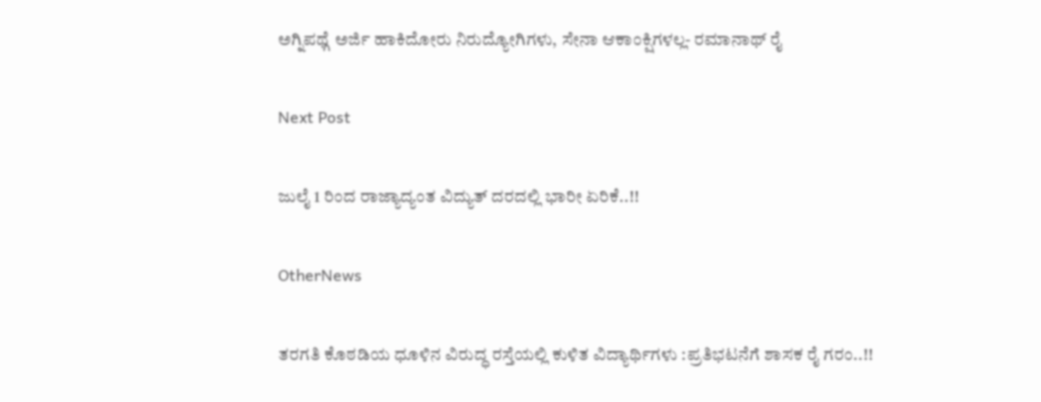ಅಗ್ನಿಪಥ್ಗೆ ಅರ್ಜಿ ಹಾಕಿದೋರು ನಿರುದ್ಯೋಗಿಗಳು, ಸೇನಾ ಆಕಾಂಕ್ಷಿಗಳಲ್ಲ- ರಮಾನಾಥ್ ರೈ

Next Post

ಜುಲೈ 1 ರಿಂದ ರಾಜ್ಯಾದ್ಯಂತ ವಿದ್ಯುತ್ ದರದಲ್ಲಿ ಭಾರೀ ಏರಿಕೆ..!!

OtherNews

ತರಗತಿ ಕೊಠಡಿಯ ಧೂಳಿನ ವಿರುದ್ಧ ರಸ್ತೆಯಲ್ಲಿ ಕುಳಿತ ವಿದ್ಯಾರ್ಥಿಗಳು :ಪ್ರತಿಭಟನೆಗೆ ಶಾಸಕ ರೈ ಗರಂ..!!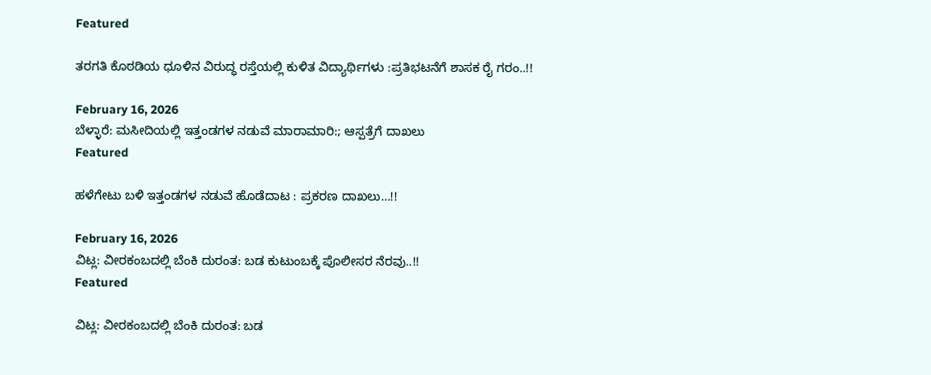Featured

ತರಗತಿ ಕೊಠಡಿಯ ಧೂಳಿನ ವಿರುದ್ಧ ರಸ್ತೆಯಲ್ಲಿ ಕುಳಿತ ವಿದ್ಯಾರ್ಥಿಗಳು :ಪ್ರತಿಭಟನೆಗೆ ಶಾಸಕ ರೈ ಗರಂ..!!

February 16, 2026
ಬೆಳ್ಳಾರೆ: ಮಸೀದಿಯಲ್ಲಿ ಇತ್ತಂಡಗಳ ನಡುವೆ ಮಾರಾಮಾರಿ:; ಆಸ್ಪತ್ರೆಗೆ ದಾಖಲು
Featured

ಹಳೆಗೇಟು ಬಳಿ ಇತ್ತಂಡಗಳ ನಡುವೆ ಹೊಡೆದಾಟ : ಪ್ರಕರಣ ದಾಖಲು…!!

February 16, 2026
ವಿಟ್ಲ: ವೀರಕಂಬದಲ್ಲಿ ಬೆಂಕಿ ದುರಂತ: ಬಡ ಕುಟುಂಬಕ್ಕೆ ಪೊಲೀಸರ ನೆರವು..!!
Featured

ವಿಟ್ಲ: ವೀರಕಂಬದಲ್ಲಿ ಬೆಂಕಿ ದುರಂತ: ಬಡ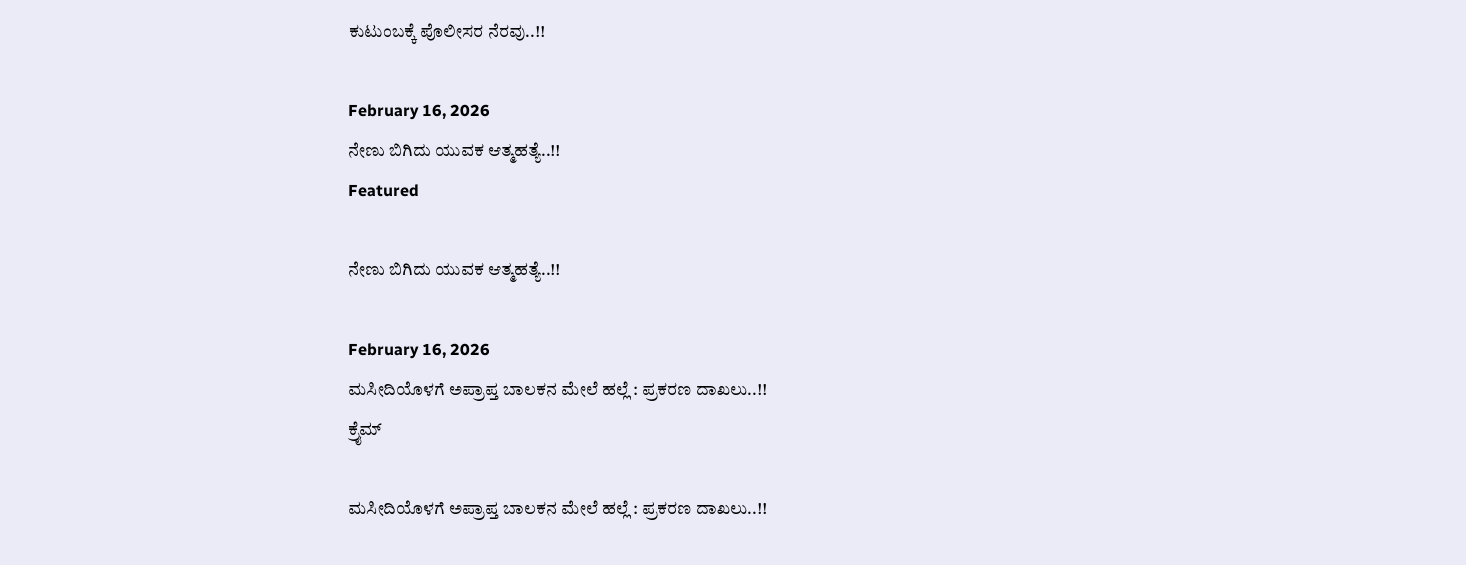ಕುಟುಂಬಕ್ಕೆ ಪೊಲೀಸರ ನೆರವು..!!

February 16, 2026
ನೇಣು ಬಿಗಿದು ಯುವಕ ಆತ್ಮಹತ್ಯೆ..!!
Featured

ನೇಣು ಬಿಗಿದು ಯುವಕ ಆತ್ಮಹತ್ಯೆ..!!

February 16, 2026
ಮಸೀದಿಯೊಳಗೆ ಅಪ್ರಾಪ್ತ ಬಾಲಕನ ಮೇಲೆ ಹಲ್ಲೆ : ಪ್ರಕರಣ ದಾಖಲು..!!
ಕ್ರೈಮ್

ಮಸೀದಿಯೊಳಗೆ ಅಪ್ರಾಪ್ತ ಬಾಲಕನ ಮೇಲೆ ಹಲ್ಲೆ : ಪ್ರಕರಣ ದಾಖಲು..!!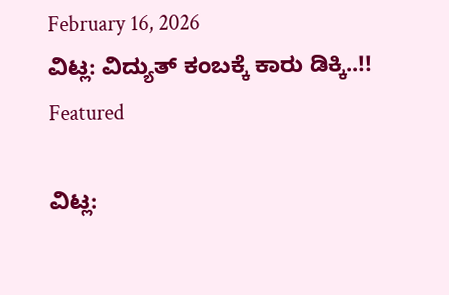February 16, 2026
ವಿಟ್ಲ: ವಿದ್ಯುತ್ ಕಂಬಕ್ಕೆ ಕಾರು ಡಿಕ್ಕಿ..!!
Featured

ವಿಟ್ಲ: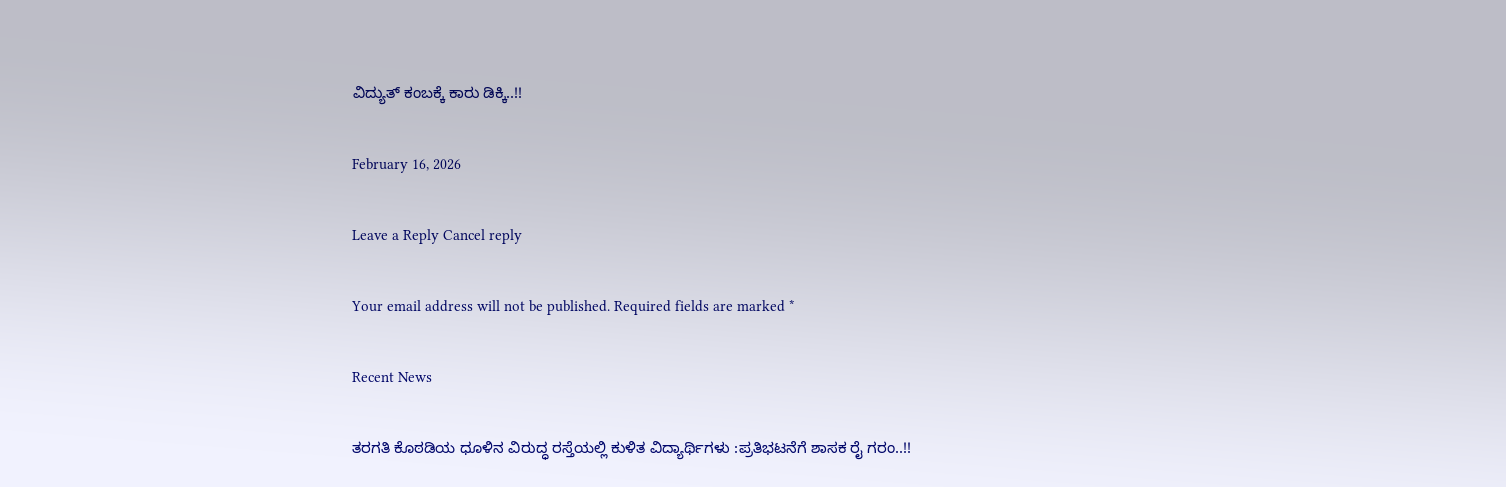ವಿದ್ಯುತ್ ಕಂಬಕ್ಕೆ ಕಾರು ಡಿಕ್ಕಿ..!!

February 16, 2026

Leave a Reply Cancel reply

Your email address will not be published. Required fields are marked *

Recent News

ತರಗತಿ ಕೊಠಡಿಯ ಧೂಳಿನ ವಿರುದ್ಧ ರಸ್ತೆಯಲ್ಲಿ ಕುಳಿತ ವಿದ್ಯಾರ್ಥಿಗಳು :ಪ್ರತಿಭಟನೆಗೆ ಶಾಸಕ ರೈ ಗರಂ..!!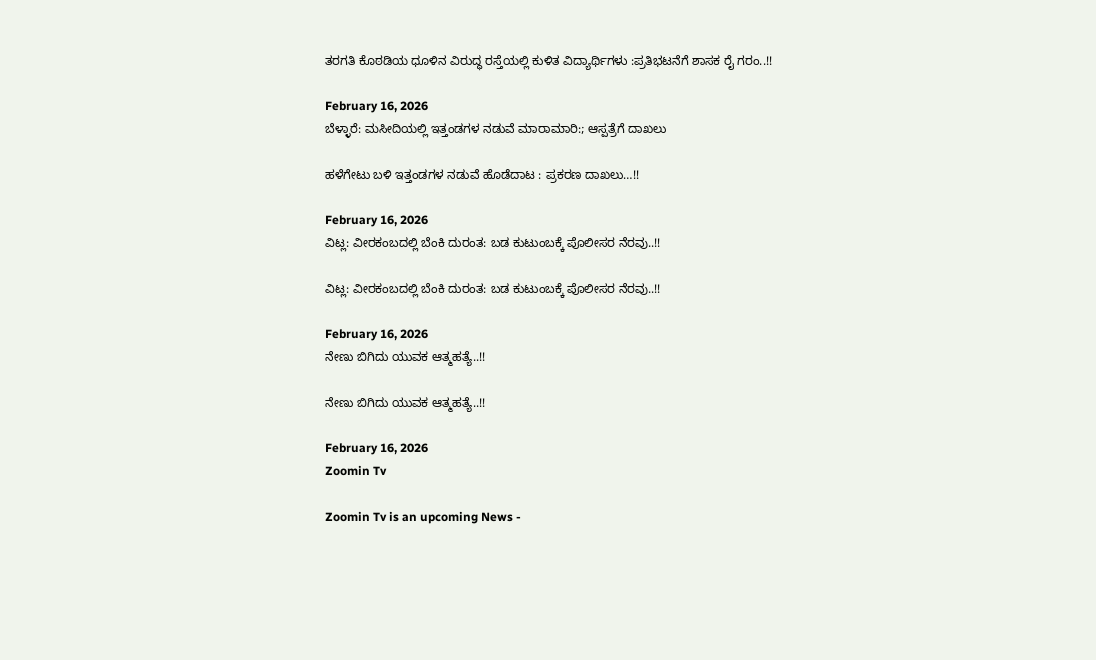ತರಗತಿ ಕೊಠಡಿಯ ಧೂಳಿನ ವಿರುದ್ಧ ರಸ್ತೆಯಲ್ಲಿ ಕುಳಿತ ವಿದ್ಯಾರ್ಥಿಗಳು :ಪ್ರತಿಭಟನೆಗೆ ಶಾಸಕ ರೈ ಗರಂ..!!

February 16, 2026
ಬೆಳ್ಳಾರೆ: ಮಸೀದಿಯಲ್ಲಿ ಇತ್ತಂಡಗಳ ನಡುವೆ ಮಾರಾಮಾರಿ:; ಆಸ್ಪತ್ರೆಗೆ ದಾಖಲು

ಹಳೆಗೇಟು ಬಳಿ ಇತ್ತಂಡಗಳ ನಡುವೆ ಹೊಡೆದಾಟ : ಪ್ರಕರಣ ದಾಖಲು…!!

February 16, 2026
ವಿಟ್ಲ: ವೀರಕಂಬದಲ್ಲಿ ಬೆಂಕಿ ದುರಂತ: ಬಡ ಕುಟುಂಬಕ್ಕೆ ಪೊಲೀಸರ ನೆರವು..!!

ವಿಟ್ಲ: ವೀರಕಂಬದಲ್ಲಿ ಬೆಂಕಿ ದುರಂತ: ಬಡ ಕುಟುಂಬಕ್ಕೆ ಪೊಲೀಸರ ನೆರವು..!!

February 16, 2026
ನೇಣು ಬಿಗಿದು ಯುವಕ ಆತ್ಮಹತ್ಯೆ..!!

ನೇಣು ಬಿಗಿದು ಯುವಕ ಆತ್ಮಹತ್ಯೆ..!!

February 16, 2026
Zoomin Tv

Zoomin Tv is an upcoming News -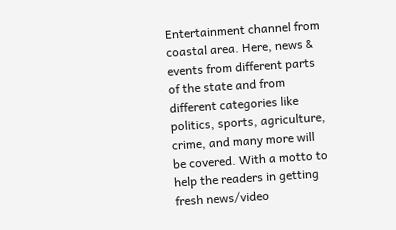Entertainment channel from coastal area. Here, news & events from different parts of the state and from different categories like politics, sports, agriculture, crime, and many more will be covered. With a motto to help the readers in getting fresh news/video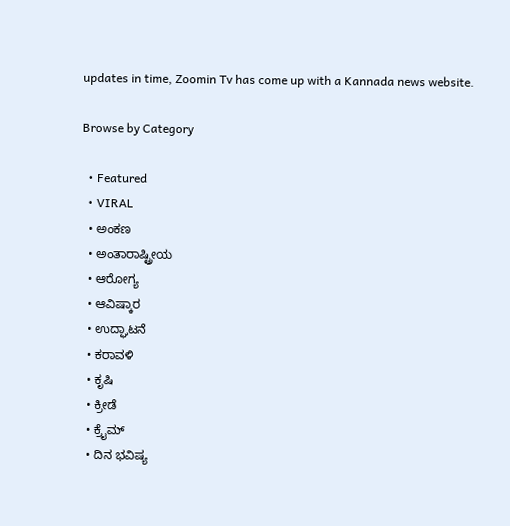updates in time, Zoomin Tv has come up with a Kannada news website.

Browse by Category

  • Featured
  • VIRAL
  • ಅಂಕಣ
  • ಅಂತಾರಾಷ್ಟ್ರೀಯ
  • ಆರೋಗ್ಯ
  • ಆವಿಷ್ಕಾರ
  • ಉದ್ಘಾಟನೆ
  • ಕರಾವಳಿ
  • ಕೃಷಿ
  • ಕ್ರೀಡೆ
  • ಕ್ರೈಮ್
  • ದಿನ ಭವಿಷ್ಯ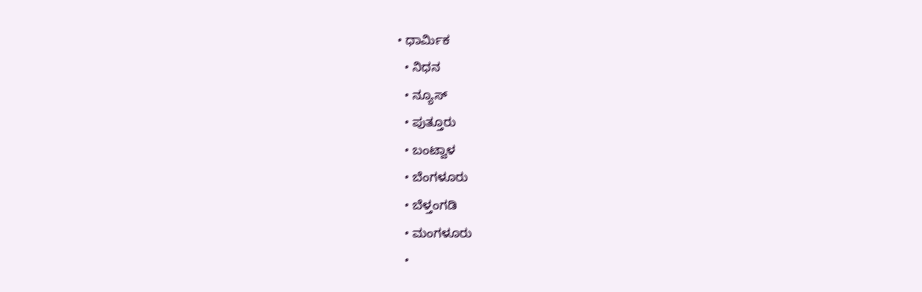• ಧಾರ್ಮಿಕ
  • ನಿಧನ
  • ನ್ಯೂಸ್
  • ಪುತ್ತೂರು
  • ಬಂಟ್ವಾಳ
  • ಬೆಂಗಳೂರು
  • ಬೆಳ್ತಂಗಡಿ
  • ಮಂಗಳೂರು
  •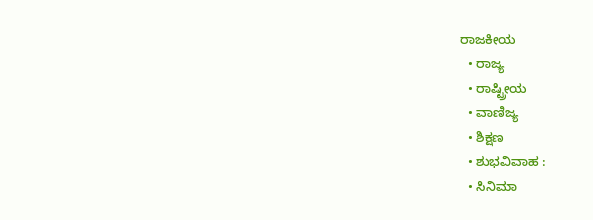ರಾಜಕೀಯ
  • ರಾಜ್ಯ
  • ರಾಷ್ಟ್ರೀಯ
  • ವಾಣಿಜ್ಯ
  • ಶಿಕ್ಷಣ
  • ಶುಭವಿವಾಹ :
  • ಸಿನಿಮಾ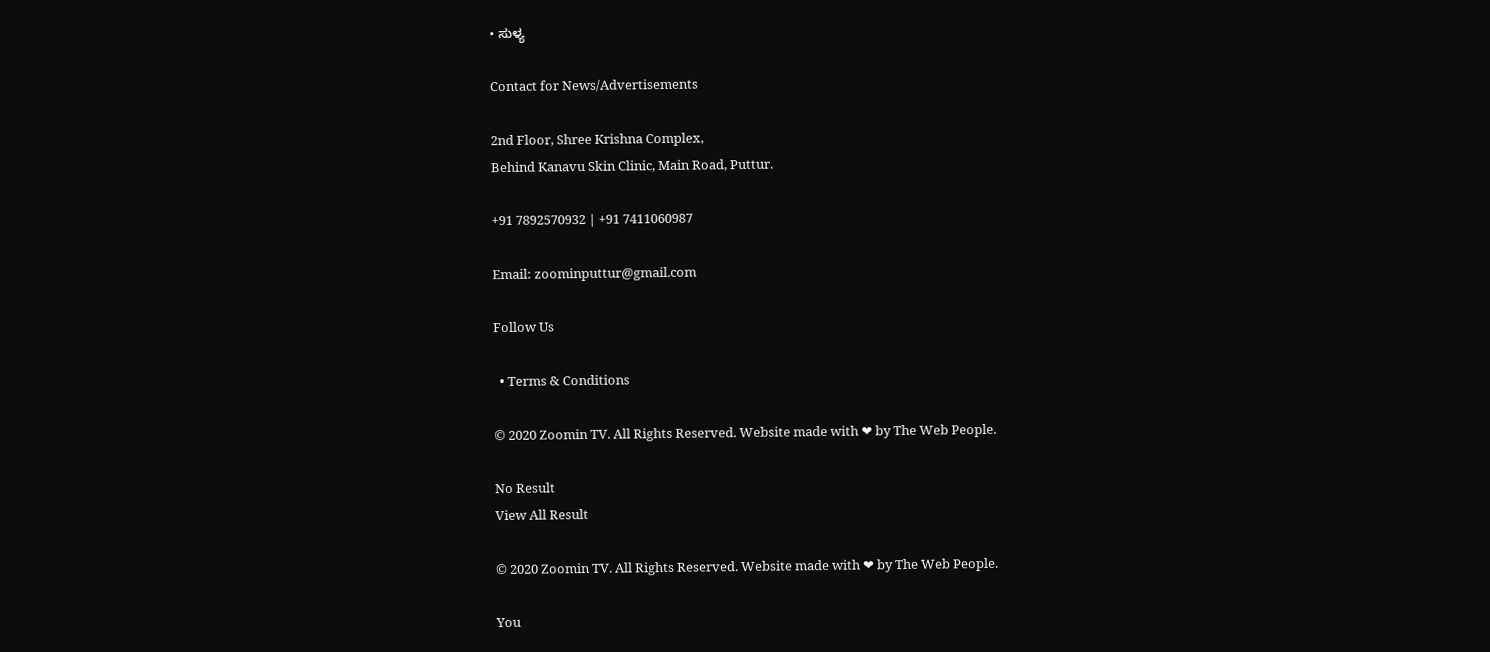• ಸುಳ್ಯ

Contact for News/Advertisements

2nd Floor, Shree Krishna Complex,
Behind Kanavu Skin Clinic, Main Road, Puttur.

+91 7892570932 | +91 7411060987

Email: zoominputtur@gmail.com

Follow Us

  • Terms & Conditions

© 2020 Zoomin TV. All Rights Reserved. Website made with ❤ by The Web People.

No Result
View All Result

© 2020 Zoomin TV. All Rights Reserved. Website made with ❤ by The Web People.

You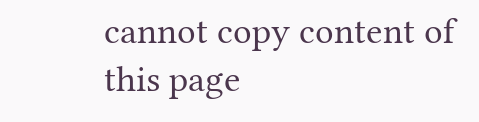cannot copy content of this page